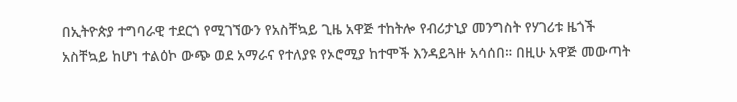በኢትዮጵያ ተግባራዊ ተደርጎ የሚገኘውን የአስቸኳይ ጊዜ አዋጅ ተከትሎ የብሪታኒያ መንግስት የሃገሪቱ ዜጎች አስቸኳይ ከሆነ ተልዕኮ ውጭ ወደ አማራና የተለያዩ የኦሮሚያ ከተሞች እንዳይጓዙ አሳሰበ። በዚሁ አዋጅ መውጣት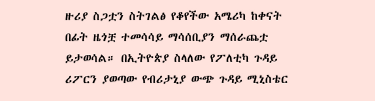ዙሪያ ስጋቷን ስትገልፅ የቆየችው አሜሪካ ከቀናት በፊት ዜጎቿ ተመሳሳይ ማሳሰቢያን ማሰራጨቷ ይታወሳል። በኢትዮጵያ ስላለው የፖለቲካ ጉዳይ ሪፖርን ያወጣው የብሪታኒያ ውጭ ጉዳይ ሚኒስቴር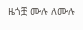ዜጎቿ ሙሉ ለሙሉ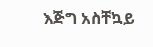እጅግ አስቸኳይ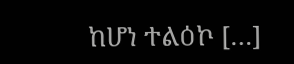ከሆነ ተልዕኮ […]